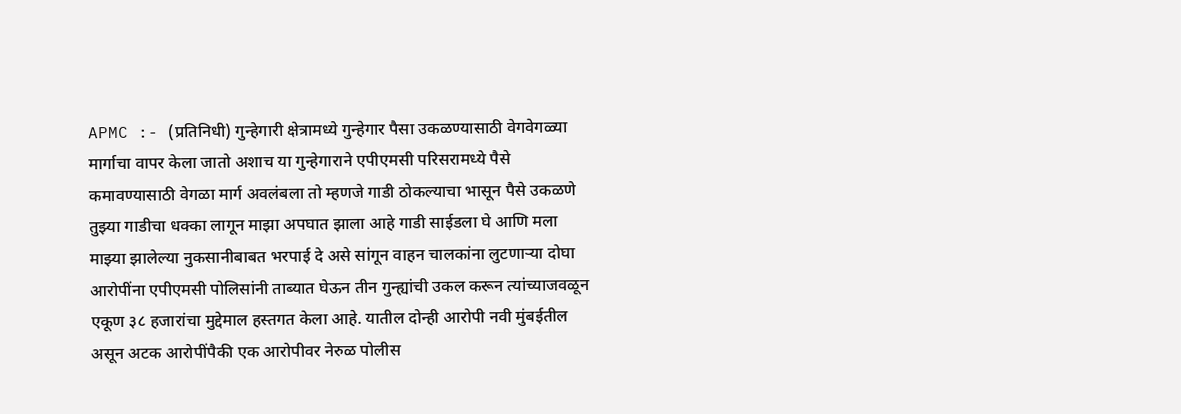APMC :- (प्रतिनिधी) गुन्हेगारी क्षेत्रामध्ये गुन्हेगार पैसा उकळण्यासाठी वेगवेगळ्या मार्गाचा वापर केला जातो अशाच या गुन्हेगाराने एपीएमसी परिसरामध्ये पैसे कमावण्यासाठी वेगळा मार्ग अवलंबला तो म्हणजे गाडी ठोकल्याचा भासून पैसे उकळणे तुझ्या गाडीचा धक्का लागून माझा अपघात झाला आहे गाडी साईडला घे आणि मला माझ्या झालेल्या नुकसानीबाबत भरपाई दे असे सांगून वाहन चालकांना लुटणाऱ्या दोघा आरोपींना एपीएमसी पोलिसांनी ताब्यात घेऊन तीन गुन्ह्यांची उकल करून त्यांच्याजवळून एकूण ३८ हजारांचा मुद्देमाल हस्तगत केला आहे. यातील दोन्ही आरोपी नवी मुंबईतील असून अटक आरोपींपैकी एक आरोपीवर नेरुळ पोलीस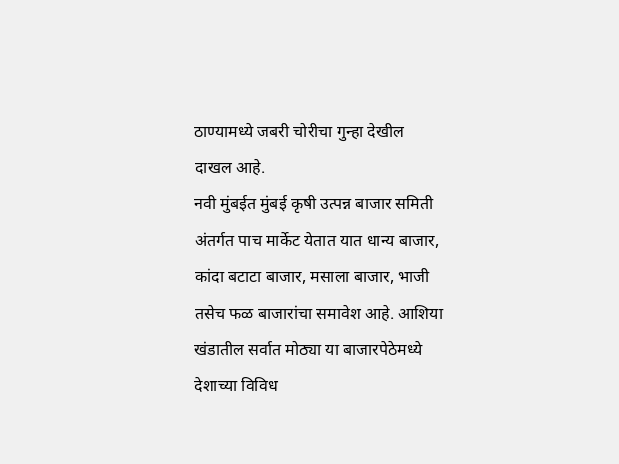ठाण्यामध्ये जबरी चोरीचा गुन्हा देखील दाखल आहे.
नवी मुंबईत मुंबई कृषी उत्पन्न बाजार समिती अंतर्गत पाच मार्केट येतात यात धान्य बाजार, कांदा बटाटा बाजार, मसाला बाजार, भाजी तसेच फळ बाजारांचा समावेश आहे. आशिया खंडातील सर्वात मोठ्या या बाजारपेठेमध्ये देशाच्या विविध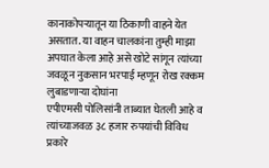कानाकोपऱ्यातून या ठिकाणी वाहने येत असतात. या वाहन चालकांना तुम्ही माझा अपघात केला आहे असे खोटे सांगून त्यांच्या जवळून नुकसान भरपाई म्हणून रोख रक्कम लुबाडणाऱ्या दोघांना
एपीएमसी पोलिसांनी ताब्यात घेतली आहे व त्यांच्याजवळ ३८ हजार रुपयांची विविध प्रकारे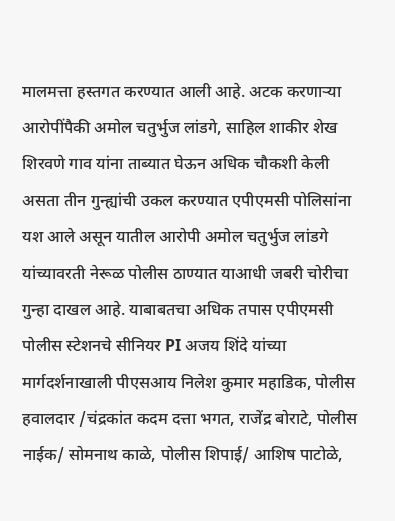मालमत्ता हस्तगत करण्यात आली आहे. अटक करणाऱ्या आरोपींपैकी अमोल चतुर्भुज लांडगे, साहिल शाकीर शेख शिरवणे गाव यांना ताब्यात घेऊन अधिक चौकशी केली असता तीन गुन्ह्यांची उकल करण्यात एपीएमसी पोलिसांना यश आले असून यातील आरोपी अमोल चतुर्भुज लांडगे यांच्यावरती नेरूळ पोलीस ठाण्यात याआधी जबरी चोरीचा गुन्हा दाखल आहे. याबाबतचा अधिक तपास एपीएमसी पोलीस स्टेशनचे सीनियर PI अजय शिंदे यांच्या मार्गदर्शनाखाली पीएसआय निलेश कुमार महाडिक, पोलीस हवालदार /चंद्रकांत कदम दत्ता भगत, राजेंद्र बोराटे, पोलीस नाईक/ सोमनाथ काळे, पोलीस शिपाई/ आशिष पाटोळे,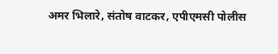अमर भिलारे, संतोष वाटकर, एपीएमसी पोलीस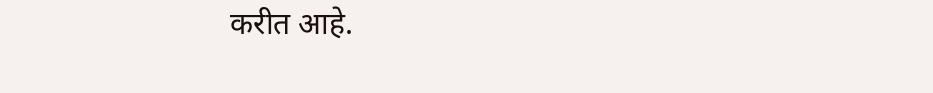करीत आहे.